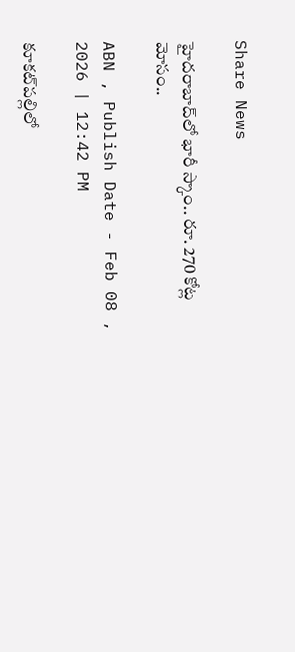Share News

హైదరాబాద్‌‌లో భారీ స్కాం.. రూ. 270 కోట్ల మోసం..

ABN , Publish Date - Feb 08 , 2026 | 12:42 PM

కూకట్‌పల్లిలో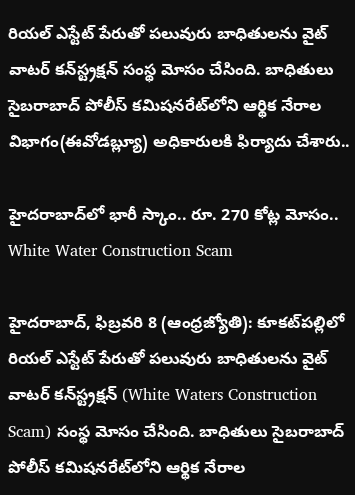రియల్ ఎస్టేట్ పేరుతో పలువురు బాధితులను వైట్ వాటర్ కన్‌స్ట్రక్షన్ సంస్థ మోసం చేసింది. బాధితులు సైబరాబాద్‌ పోలీస్ కమిషనరేట్‌లోని ఆర్థిక నేరాల విభాగం(ఈవోడబ్ల్యూ) అధికారులకి ఫిర్యాదు చేశారు..

హైదరాబాద్‌‌లో భారీ స్కాం.. రూ. 270 కోట్ల మోసం..
White Water Construction Scam

హైదరాబాద్‌, ఫిబ్రవరి 8 (ఆంధ్రజ్యోతి): కూకట్‌పల్లిలో రియల్ ఎస్టేట్ పేరుతో పలువురు బాధితులను వైట్ వాటర్ కన్‌స్ట్రక్షన్ (White Waters Construction Scam) సంస్థ మోసం చేసింది. బాధితులు సైబరాబాద్‌ పోలీస్ కమిషనరేట్‌లోని ఆర్థిక నేరాల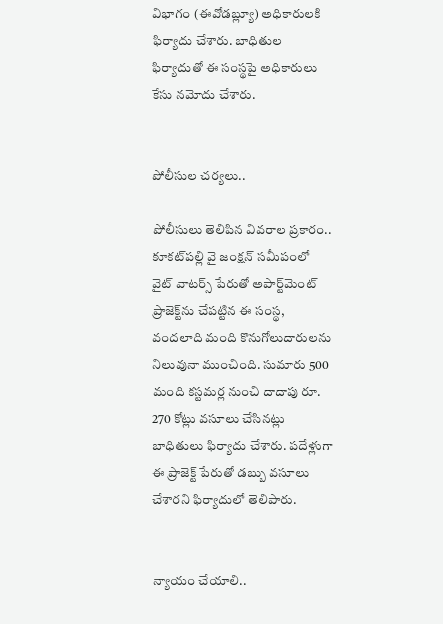విభాగం (ఈవోడబ్ల్యూ) అధికారులకి ఫిర్యాదు చేశారు. బాధితుల ఫిర్యాదుతో ఈ సంస్థపై అధికారులు కేసు నమోదు చేశారు.


పోలీసుల చర్యలు..

పోలీసులు తెలిపిన వివరాల ప్రకారం.. కూకట్‌పల్లి వై జంక్షన్ సమీపంలో వైట్ వాటర్స్ పేరుతో అపార్ట్‌మెంట్ ప్రాజెక్ట్‌ను చేపట్టిన ఈ సంస్థ, వందలాది మంది కొనుగోలుదారులను నిలువునా ముంచింది. సుమారు 500 మంది కస్టమర్ల నుంచి దాదాపు రూ. 270 కోట్లు వసూలు చేసినట్లు బాధితులు ఫిర్యాదు చేశారు. పదేళ్లుగా ఈ ప్రాజెక్ట్ పేరుతో డబ్బు వసూలు చేశారని ఫిర్యాదులో తెలిపారు.


న్యాయం చేయాలి..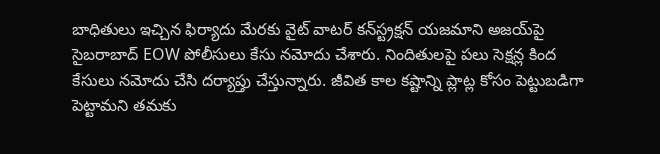బాధితులు ఇచ్చిన ఫిర్యాదు మేరకు వైట్ వాటర్ కన్‌స్ట్రక్షన్‌ యజమాని అజయ్‌పై సైబరాబాద్ EOW పోలీసులు కేసు నమోదు చేశారు. నిందితులపై పలు సెక్షన్ల కింద కేసులు నమోదు చేసి దర్యాప్తు చేస్తున్నారు. జీవిత కాల కష్టాన్ని ప్లాట్ల కోసం పెట్టుబడిగా పెట్టామని తమకు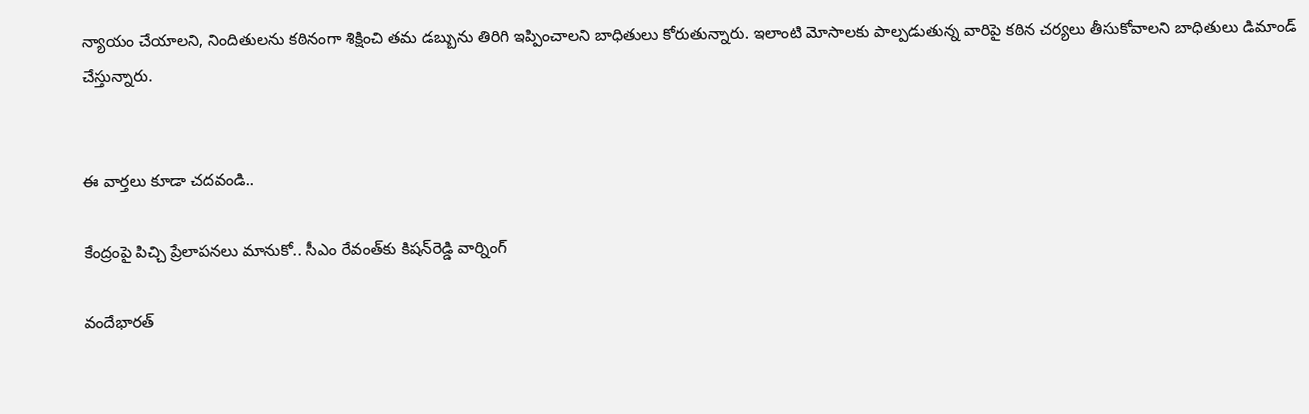న్యాయం చేయాలని, నిందితులను కఠినంగా శిక్షించి తమ డబ్బును తిరిగి ఇప్పించాలని బాధితులు కోరుతున్నారు. ఇలాంటి మోసాలకు పాల్పడుతున్న వారిపై కఠిన చర్యలు తీసుకోవాలని బాధితులు డిమాండ్ చేస్తున్నారు.


ఈ వార్తలు కూడా చదవండి..

కేంద్రంపై పిచ్చి ప్రేలాపనలు మానుకో.. సీఎం రేవంత్‌కు కిషన్‌రెడ్డి వార్నింగ్

వందేభారత్‌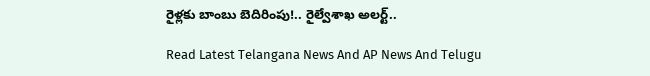రైళ్లకు బాంబు బెదిరింపు!.. రైల్వేశాఖ అలర్ట్..

Read Latest Telangana News And AP News And Telugu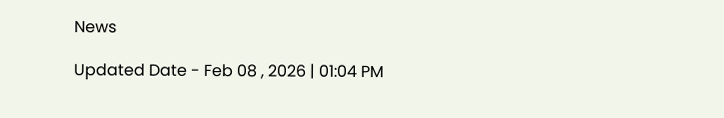News

Updated Date - Feb 08 , 2026 | 01:04 PM